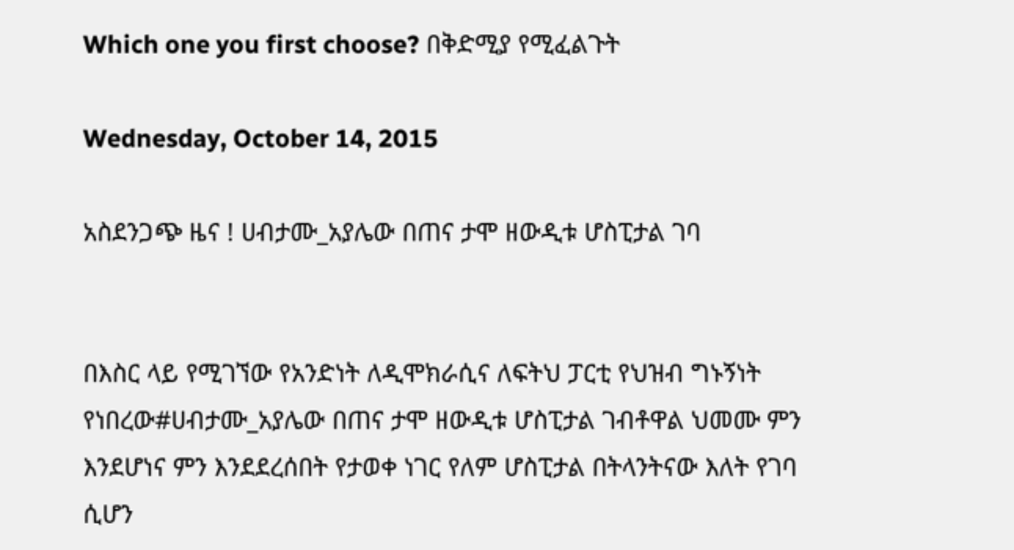Which one you first choose? በቅድሚያ የሚፈልጉት

Wednesday, October 14, 2015

አስደንጋጭ ዜና ! ሀብታሙ_አያሌው በጠና ታሞ ዘውዲቱ ሆስፒታል ገባ


በእስር ላይ የሚገኘው የአንድነት ለዲሞክራሲና ለፍትህ ፓርቲ የህዝብ ግኑኝነት የነበረው#ሀብታሙ_አያሌው በጠና ታሞ ዘውዲቱ ሆስፒታል ገብቶዋል ህመሙ ምን እንደሆነና ምን እንደደረሰበት የታወቀ ነገር የለም ሆስፒታል በትላንትናው እለት የገባ ሲሆን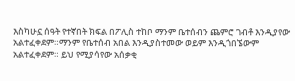እስካሁኗ ሰዓት የተኛበት ክፍል በፖሊስ ተከቦ ማንም ቤተሰብን ጨምሮ ገብቶ እንዲያየው አልተፈቀደም።ማንም የቤተሰብ አበል እንዲያስተመው ወይም እንዲጎበኜውም አልተፈቀደም። ይህ የሚያሳየው አሰቃቂ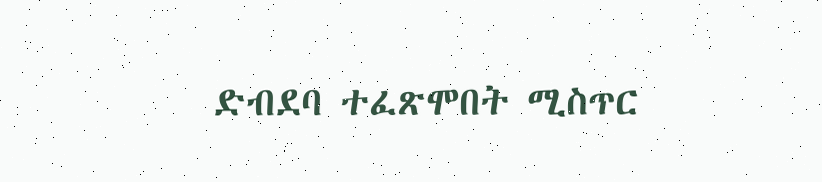ድብደባ ተፈጽሞበት ሚስጥር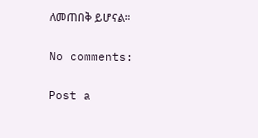ለመጠበቅ ይሆናል።

No comments:

Post a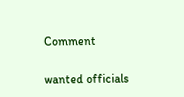Comment

wanted officials